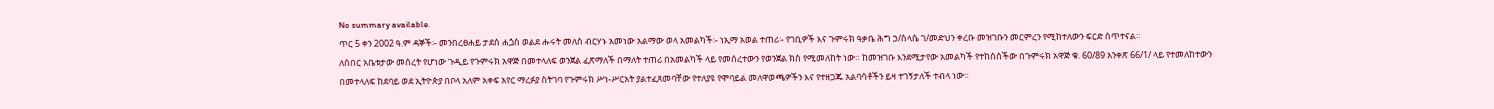No summary available.
ጥር 5 ቀን 2002 ዓ.ም ዳኞች፡- መንበረፀሐይ ታደሰ ሐጏስ ወልደ ሑሩት መለሰ ብርሃኑ አመነው አልማው ወላ አመልካች፡- ነኢማ አወል ተጠሪ፡- የገቢዎች እና ጉምሩክ ዓቃቤ ሕግ ኃ/ስላሴ ገ/መድህን ቀረቡ መዝገቡን መርምረን የሚከተለውን ፍርድ ሰጥተናል።
ለሰበር አቤቱታው መሰረት የሆነው ጉዲይ የጉምሩክ አዋጅ በመተላለፍ ወንጀል ፈጽማለች በማለት ተጠሪ በአመልካች ላይ የመሰረተውን የወንጀል ክስ የሚመለከት ነው። ከመዝገቡ እንደሚታየው አመልካች የተከሰሰችው በጉምሩክ አዋጅ ቁ. 60/89 አንቀጽ 66/1/ ላይ የተመለከተውን በመተላለፍ ከደባይ ወደ ኢትዮጵያ በቦላ አለም አቀፍ አየር ማረፉያ ስትገባ የጉምሩክ ሥነ-ሥርአት ያልተፈጸመባቸው የተለያዩ የሞባይል መለዋወጫዎችን እና የተዘጋጁ አልባሳቶችን ይዛ ተገኝታለች ተብላ ነው።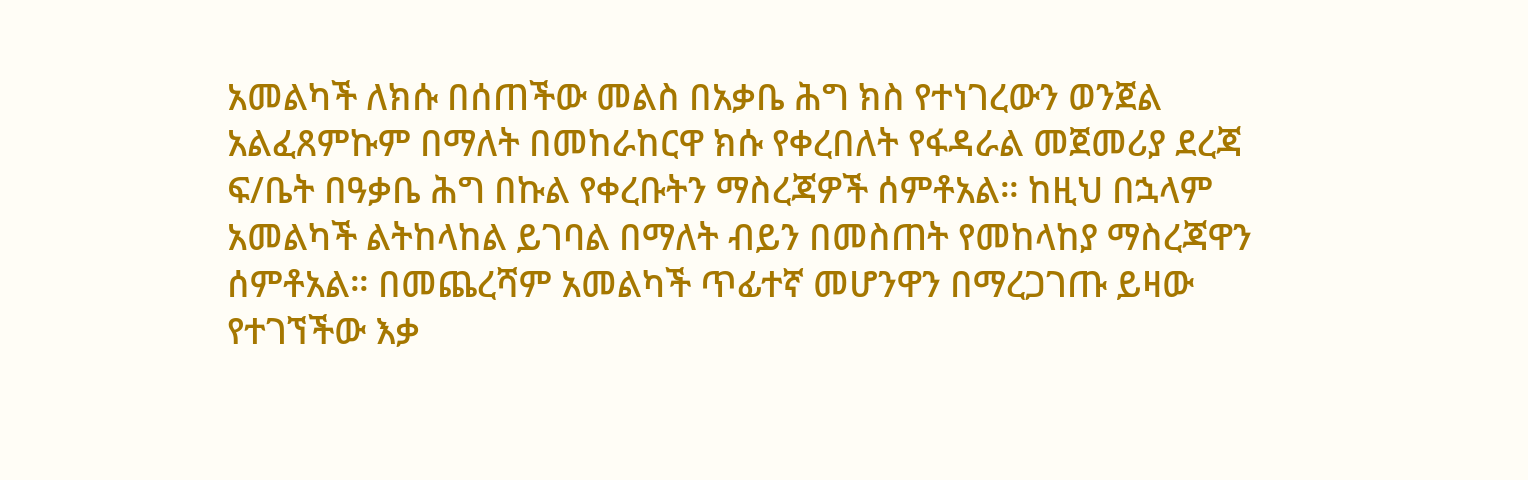አመልካች ለክሱ በሰጠችው መልስ በአቃቤ ሕግ ክስ የተነገረውን ወንጀል አልፈጸምኩም በማለት በመከራከርዋ ክሱ የቀረበለት የፋዳራል መጀመሪያ ደረጃ ፍ/ቤት በዓቃቤ ሕግ በኩል የቀረቡትን ማስረጃዎች ሰምቶአል። ከዚህ በኋላም አመልካች ልትከላከል ይገባል በማለት ብይን በመስጠት የመከላከያ ማስረጃዋን ሰምቶአል። በመጨረሻም አመልካች ጥፊተኛ መሆንዋን በማረጋገጡ ይዛው የተገኘችው እቃ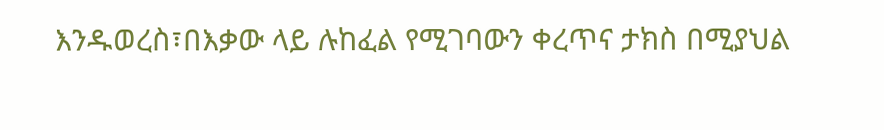እንዱወረስ፣በእቃው ላይ ሉከፈል የሚገባውን ቀረጥና ታክስ በሚያህል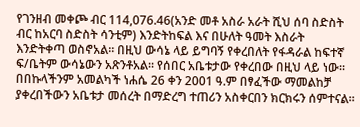የገንዘብ መቀጮ ብር 114,076.46(አንድ መቶ አስራ አራት ሺህ ሰባ ስድስት ብር ከአርባ ስድስት ሳንቲም) እንድትከፍል እና በሁለት ዓመት እስራት እንድትቀጣ ወስኖአል። በዚህ ውሳኔ ላይ ይግባኝ የቀረበለት የፋዳራል ከፍተኛ ፍ/ቤትም ውሳኔውን አጽንቶአል። የሰበር አቤቱታው የቀረበው በዚህ ላይ ነው።
በበኩላችንም አመልካች ነሐሴ 26 ቀን 2001 ዓ.ም በፃፈችው ማመልከቻ ያቀረበችውን አቤቱታ መሰረት በማድረግ ተጠሪን አስቀርበን ክርክሩን ሰምተናል።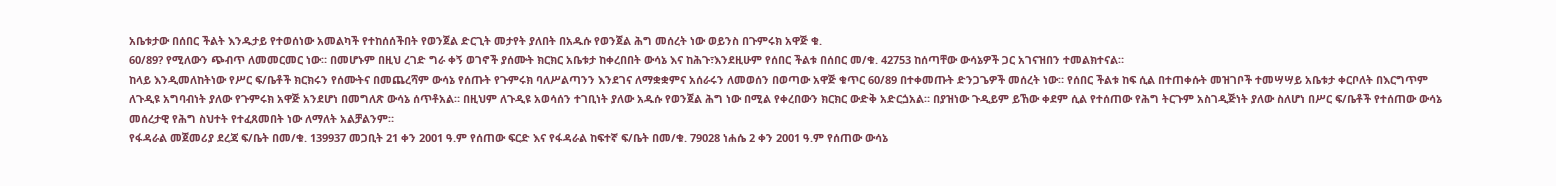አቤቱታው በሰበር ችልት እንዱታይ የተወሰነው አመልካች የተከሰሰችበት የወንጀል ድርጊት መታየት ያለበት በአዱሱ የወንጀል ሕግ መሰረት ነው ወይንስ በጉምሩክ አዋጅ ቁ.
60/89? የሚለውን ጭብጥ ለመመርመር ነው። በመሆኑም በዚህ ረገድ ግራ ቀኝ ወገኖች ያሰሙት ክርክር አቤቱታ ከቀረበበት ውሳኔ እና ከሕጉ፣እንደዚሁም የሰበር ችልቱ በሰበር መ/ቁ. 42753 ከሰጣቸው ውሳኔዎች ጋር አገናዝበን ተመልክተናል።
ከላይ እንዲመለከትነው የሥር ፍ/ቤቶች ክርክሩን የሰሙትና በመጨረሻም ውሳኔ የሰጡት የጉምሩክ ባለሥልጣንን እንደገና ለማቋቋምና አሰራሩን ለመወሰን በወጣው አዋጅ ቁጥር 60/89 በተቀመጡት ድንጋጌዎች መሰረት ነው። የሰበር ችልቱ ከፍ ሲል በተጠቀሱት መዝገቦች ተመሣሣይ አቤቱታ ቀርቦለት በእርግጥም ለጉዲዩ አግባብነት ያለው የጉምሩክ አዋጅ አንደሆነ በመግለጽ ውሳኔ ሰጥቶአል። በዚህም ለጉዲዩ አወሳሰን ተገቢነት ያለው አዱሱ የወንጀል ሕግ ነው በሚል የቀረበውን ክርክር ውድቅ አድርጏአል። በያዝነው ጉዲይም ይኸው ቀደም ሲል የተሰጠው የሕግ ትርጉም አስገዲጅነት ያለው ስለሆነ በሥር ፍ/ቤቶች የተሰጠው ውሳኔ መሰረታዊ የሕግ ስህተት የተፈጸመበት ነው ለማለት አልቻልንም።
የፋዳራል መጀመሪያ ደረጃ ፍ/ቤት በመ/ቁ. 139937 መጋቢት 21 ቀን 2001 ዓ.ም የሰጠው ፍርድ እና የፋዳራል ከፍተኛ ፍ/ቤት በመ/ቁ. 79028 ነሐሴ 2 ቀን 2001 ዓ.ም የሰጠው ውሳኔ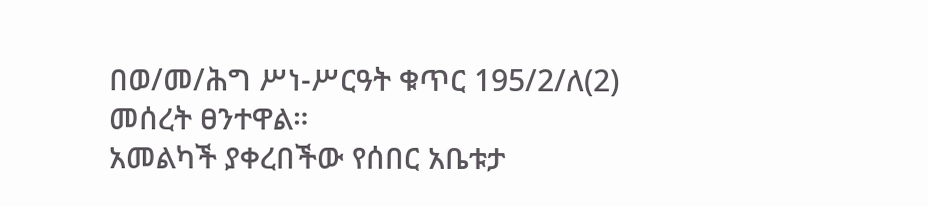በወ/መ/ሕግ ሥነ-ሥርዓት ቁጥር 195/2/ለ(2) መሰረት ፀንተዋል።
አመልካች ያቀረበችው የሰበር አቤቱታ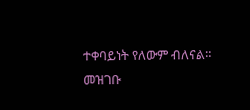ተቀባይነት የለውም ብለናል።
መዝገቡ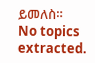ይመለስ።
No topics extracted.